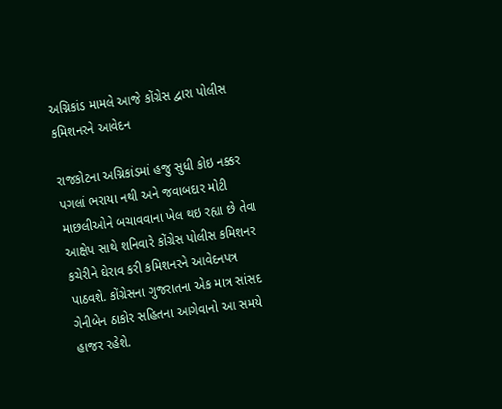અગ્નિકાંડ મામલે આજે કોંગ્રેસ દ્વારા પોલીસ કમિશનરને આવેદન

રાજકોટના અગ્નિકાંડમાં હજુ સુધી કોઇ નક્કર પગલાં ભરાયા નથી અને જવાબદાર મોટી માછલીઓને બચાવવાના ખેલ થઇ રહ્યા છે તેવા આક્ષેપ સાથે શનિવારે કોંગ્રેસ પોલીસ કમિશનર કચેરીને ઘેરાવ કરી કમિશનરને આવેદનપત્ર પાઠવશે. કોંગ્રેસના ગુજરાતના એક માત્ર સાંસદ ગેનીબેન ઠાકોર સહિતના આગેવાનો આ સમયે હાજર રહેશે.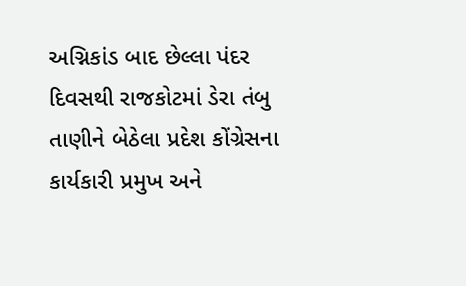અગ્નિકાંડ બાદ છેલ્લા પંદર દિવસથી રાજકોટમાં ડેરા તંબુ તાણીને બેઠેલા પ્રદેશ કોંગ્રેસના કાર્યકારી પ્રમુખ અને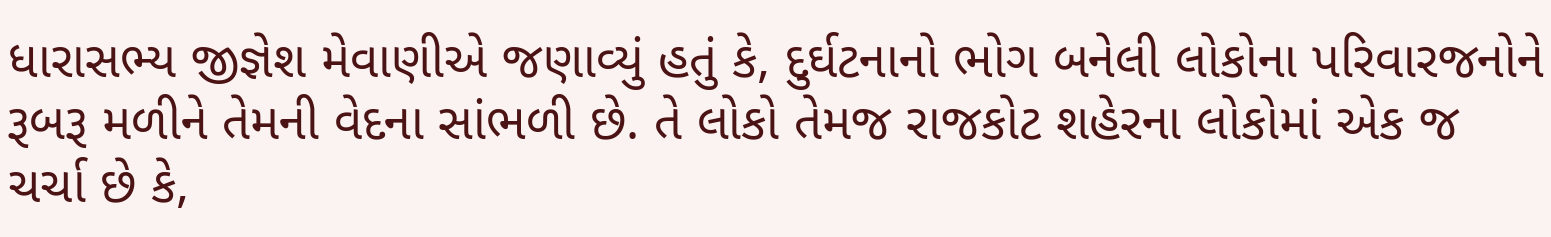ધારાસભ્ય જીજ્ઞેશ મેવાણીએ જણાવ્યું હતું કે, દુર્ઘટનાનો ભોગ બનેલી લોકોના પરિવારજનોને રૂબરૂ મળીને તેમની વેદના સાંભળી છે. તે લોકો તેમજ રાજકોટ શહેરના લોકોમાં એક જ ચર્ચા છે કે,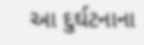આ દુર્ઘટનાના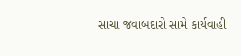સાચા જવાબદારો સામે કાર્યવાહી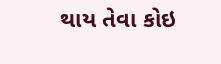થાય તેવા કોઇ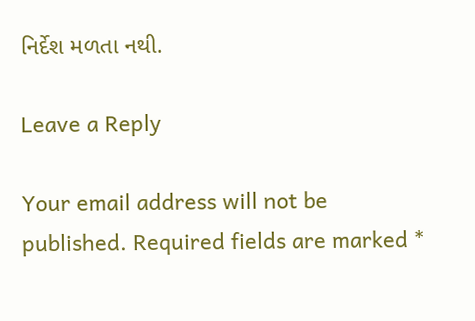નિર્દેશ મળતા નથી.

Leave a Reply

Your email address will not be published. Required fields are marked *